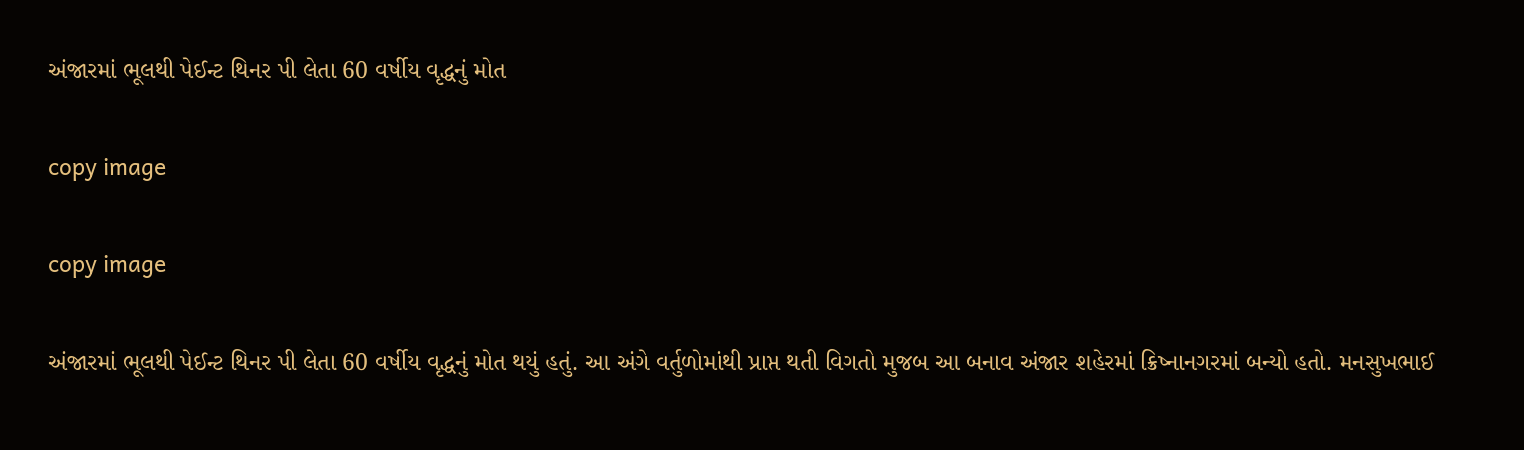અંજારમાં ભૂલથી પેઈન્ટ થિનર પી લેતા 60 વર્ષીય વૃદ્ધનું મોત

copy image

copy image

અંજારમાં ભૂલથી પેઈન્ટ થિનર પી લેતા 60 વર્ષીય વૃદ્ધનું મોત થયું હતું. આ અંગે વર્તુળોમાંથી પ્રાપ્ત થતી વિગતો મુજબ આ બનાવ અંજાર શહેરમાં ક્રિષ્નાનગરમાં બન્યો હતો. મનસુખભાઈ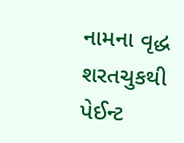નામના વૃદ્ધ શરતચુકથી પેઈન્ટ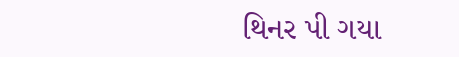થિનર પી ગયા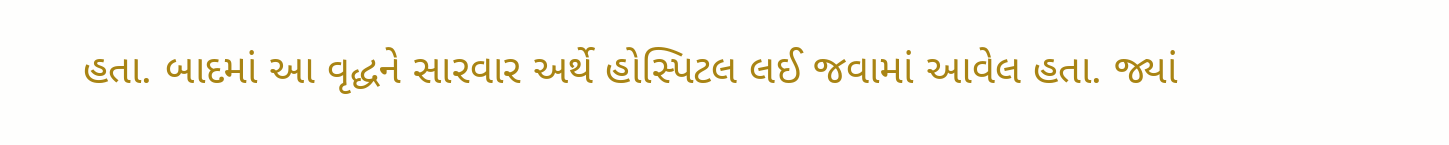હતા. બાદમાં આ વૃદ્ધને સારવાર અર્થે હોસ્પિટલ લઈ જવામાં આવેલ હતા. જ્યાં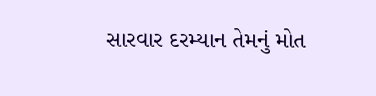સારવાર દરમ્યાન તેમનું મોત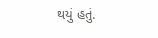થયું હતું.